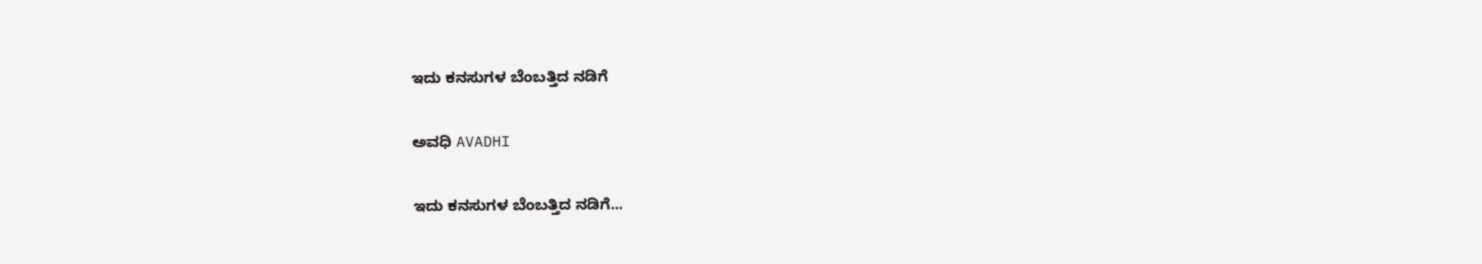ಇದು ಕನಸುಗಳ ಬೆಂಬತ್ತಿದ ನಡಿಗೆ‍

ಅವಧಿ AVADHI

ಇದು ಕನಸುಗಳ ಬೆಂಬತ್ತಿದ ನಡಿಗೆ...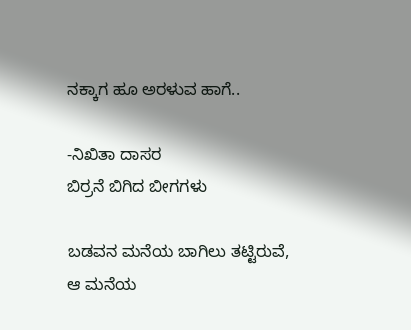ನಕ್ಕಾಗ ಹೂ ಅರಳುವ ಹಾಗೆ..

-ನಿಖಿತಾ ದಾಸರ
ಬಿರ್ರನೆ ಬಿಗಿದ ಬೀಗಗಳು

ಬಡವನ ಮನೆಯ ಬಾಗಿಲು ತಟ್ಟಿರುವೆ,
ಆ ಮನೆಯ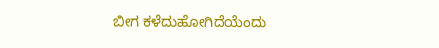ಬೀಗ ಕಳೆದುಹೋಗಿದೆಯೆಂದು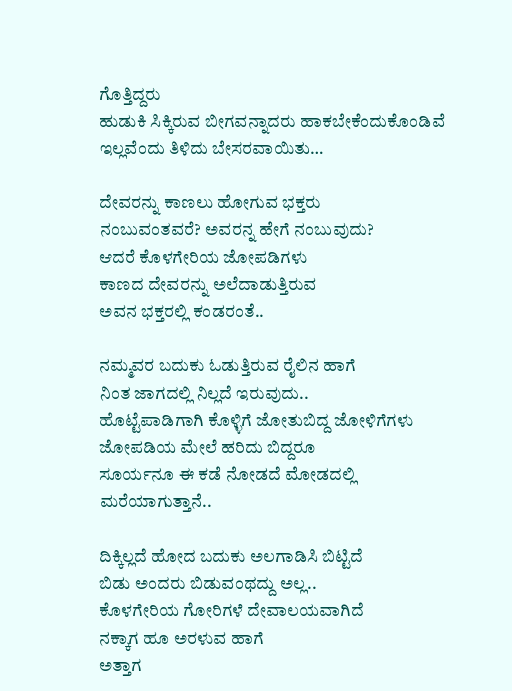ಗೊತ್ತಿದ್ದರು
ಹುಡುಕಿ ಸಿಕ್ಕಿರುವ ಬೀಗವನ್ನಾದರು ಹಾಕಬೇಕೆಂದುಕೊಂಡಿವೆ
ಇಲ್ಲವೆಂದು ತಿಳಿದು ಬೇಸರವಾಯಿತು…

ದೇವರನ್ನು ಕಾಣಲು ಹೋಗುವ ಭಕ್ತರು
ನಂಬುವಂತವರೆ? ಅವರನ್ನ ಹೇಗೆ ನಂಬುವುದು?
ಆದರೆ ಕೊಳಗೇರಿಯ ಜೋಪಡಿಗಳು
ಕಾಣದ ದೇವರನ್ನು ಅಲೆದಾಡುತ್ತಿರುವ
ಅವನ ಭಕ್ತರಲ್ಲಿ ಕಂಡರಂತೆ..

ನಮ್ಮವರ ಬದುಕು ಓಡುತ್ತಿರುವ ರೈಲಿನ ಹಾಗೆ
ನಿಂತ ಜಾಗದಲ್ಲಿ ನಿಲ್ಲದೆ ಇರುವುದು..
ಹೊಟ್ಟೆಪಾಡಿಗಾಗಿ ಕೊಳ್ಳಿಗೆ ಜೋತುಬಿದ್ದ ಜೋಳಿಗೆಗಳು
ಜೋಪಡಿಯ ಮೇಲೆ ಹರಿದು ಬಿದ್ದರೂ
ಸೂರ್ಯನೂ ಈ ಕಡೆ ನೋಡದೆ ಮೋಡದಲ್ಲಿ ಮರೆಯಾಗುತ್ತಾನೆ..

ದಿಕ್ಕಿಲ್ಲದೆ ಹೋದ ಬದುಕು ಅಲಗಾಡಿಸಿ ಬಿಟ್ಟಿದೆ
ಬಿಡು ಅಂದರು ಬಿಡುವಂಥದ್ದು ಅಲ್ಲ..
ಕೊಳಗೇರಿಯ ಗೋರಿಗಳೆ ದೇವಾಲಯವಾಗಿದೆ
ನಕ್ಕಾಗ ಹೂ ಅರಳುವ ಹಾಗೆ
ಅತ್ತಾಗ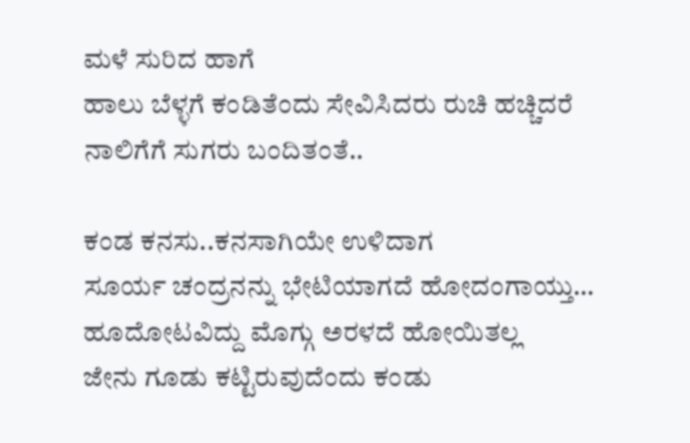ಮಳೆ ಸುರಿದ ಹಾಗೆ
ಹಾಲು ಬೆಳ್ಳಗೆ ಕಂಡಿತೆಂದು ಸೇವಿಸಿದರು ರುಚಿ ಹಚ್ಚಿದರೆ ನಾಲಿಗೆಗೆ ಸುಗರು ಬಂದಿತಂತೆ..

ಕಂಡ ಕನಸು..ಕನಸಾಗಿಯೇ ಉಳಿದಾಗ
ಸೂರ್ಯ ಚಂದ್ರನನ್ನು ಭೇಟಿಯಾಗದೆ ಹೋದಂಗಾಯ್ತು…
ಹೂದೋಟವಿದ್ದು ಮೊಗ್ಗು ಅರಳದೆ ಹೋಯಿತಲ್ಲ
ಜೇನು ಗೂಡು ಕಟ್ಟಿರುವುದೆಂದು ಕಂಡು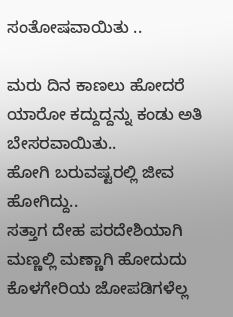ಸಂತೋಷವಾಯಿತು ..

ಮರು ದಿನ ಕಾಣಲು ಹೋದರೆ
ಯಾರೋ ಕದ್ದುದ್ದನ್ನು ಕಂಡು ಅತಿ ಬೇಸರವಾಯಿತು..
ಹೋಗಿ ಬರುವಷ್ಟರಲ್ಲಿ ಜೀವ ಹೋಗಿದ್ದು..
ಸತ್ತಾಗ ದೇಹ ಪರದೇಶಿಯಾಗಿ ಮಣ್ಣಲ್ಲಿ ಮಣ್ಣಾಗಿ ಹೋದುದು ಕೊಳಗೇರಿಯ ಜೋಪಡಿಗಳೆಲ್ಲ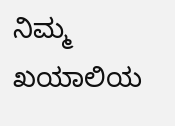ನಿಮ್ಮ ಖಯಾಲಿಯ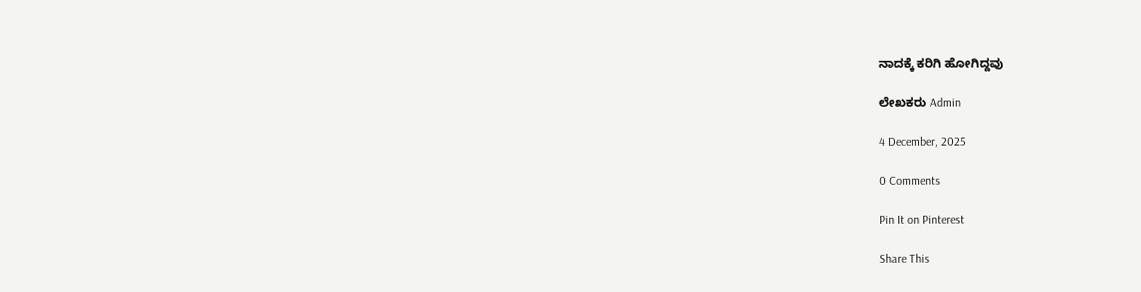ನಾದಕ್ಕೆ ಕರಿಗಿ ಹೋಗಿದ್ದವು

ಲೇಖಕರು Admin

4 December, 2025

0 Comments

Pin It on Pinterest

Share This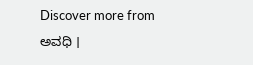Discover more from ಅವಧಿ ।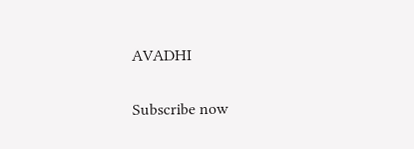AVADHI

Subscribe now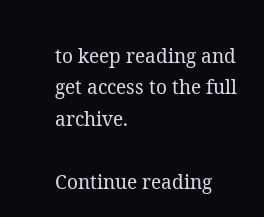to keep reading and get access to the full archive.

Continue reading